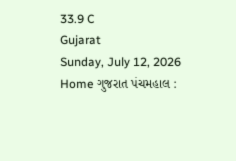33.9 C
Gujarat
Sunday, July 12, 2026
Home ગુજરાત પંચમહાલ :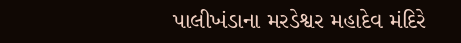પાલીખંડાના મરડેશ્વર મહાદેવ મંદિરે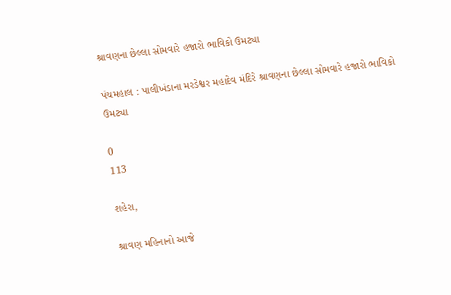શ્રાવણના છેલ્લા સોમવારે હજારો ભાવિકો ઉમટ્યા

પંચમહાલ : પાલીખંડાના મરડેશ્વર મહાદેવ મંદિરે શ્રાવણના છેલ્લા સોમવારે હજારો ભાવિકો ઉમટ્યા

0
113

શહેરા,

શ્રાવણ મહિનાનો આજે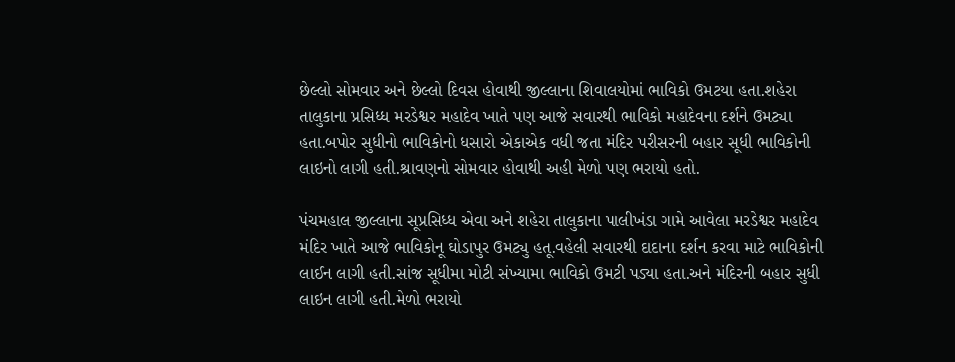છેલ્લો સોમવાર અને છેલ્લો દિવસ હોવાથી જીલ્લાના શિવાલયોમાં ભાવિકો ઉમટયા હતા.શહેરા તાલુકાના પ્રસિધ્ધ મરડેશ્વર મહાદેવ ખાતે પણ આજે સવારથી ભાવિકો મહાદેવના દર્શને ઉમટ્યા હતા.બપોર સુધીનો ભાવિકોનો ધસારો એકાએક વધી જતા મંદિર પરીસરની બહાર સૂધી ભાવિકોની લાઇનો લાગી હતી.શ્રાવણનો સોમવાર હોવાથી અહી મેળો પણ ભરાયો હતો.

પંચમહાલ જીલ્લાના સૂપ્રસિધ્ધ એવા અને શહેરા તાલુકાના પાલીખંડા ગામે આવેલા મરડેશ્વર મહાદેવ મંદિર ખાતે આજે ભાવિકોનૂ ઘોડાપુર ઉમટ્યુ હતૂ.વહેલી સવારથી દાદાના દર્શન કરવા માટે ભાવિકોની લાઈન લાગી હતી.સાંજ સૂધીમા મોટી સંખ્યામા ભાવિકો ઉમટી પડ્યા હતા.અને મંદિરની બહાર સુધી લાઇન લાગી હતી.મેળો ભરાયો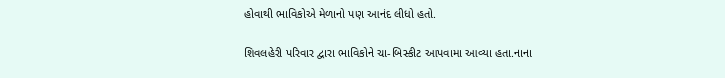હોવાથી ભાવિકોએ મેળાનો પણ આનંદ લીધો હતો.

શિવલહેરી પરિવાર દ્વારા ભાવિકોને ચા-બિસ્કીટ આપવામા આવ્યા હતા.નાના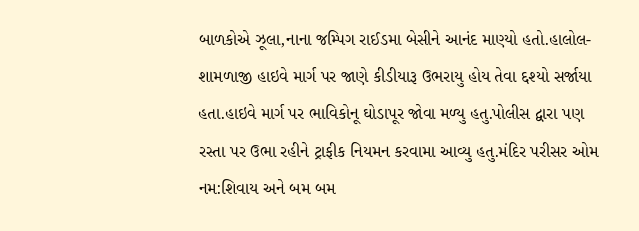બાળકોએ ઝૂલા,નાના જમ્પિગ રાઈડમા બેસીને આનંદ માણ્યો હતો.હાલોલ-શામળાજી હાઇવે માર્ગ પર જાણે કીડીયારૂ ઉભરાયુ હોય તેવા દ્દશ્યો સર્જાયા હતા.હાઇવે માર્ગ પર ભાવિકોનૂ ઘોડાપૂર જોવા મળ્યુ હતુ.પોલીસ દ્વારા પણ રસ્તા પર ઉભા રહીને ટ્રાફીક નિયમન કરવામા આવ્યુ હતુ.મંદિર પરીસર ઓમ નમ:શિવાય અને બમ બમ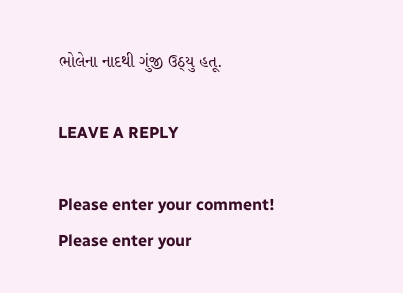ભોલેના નાદથી ગુંજી ઉઠ્યુ હતૂ.

LEAVE A REPLY

Please enter your comment!
Please enter your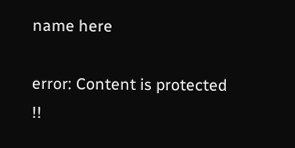name here

error: Content is protected !!